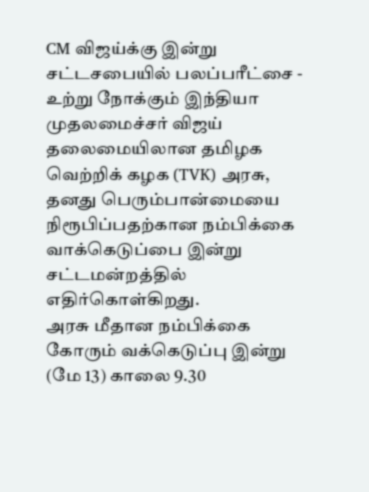CM விஜய்க்கு இன்று சட்டசபையில் பலப்பரீட்சை - உற்று நோக்கும் இந்தியா
முதலமைச்சர் விஜய் தலைமையிலான தமிழக வெற்றிக் கழக (TVK) அரசு, தனது பெரும்பான்மையை நிரூபிப்பதற்கான நம்பிக்கை வாக்கெடுப்பை இன்று சட்டமன்றத்தில் எதிர்கொள்கிறது.
அரசு மீதான நம்பிக்கை கோரும் வக்கெடுப்பு இன்று (மே 13) காலை 9.30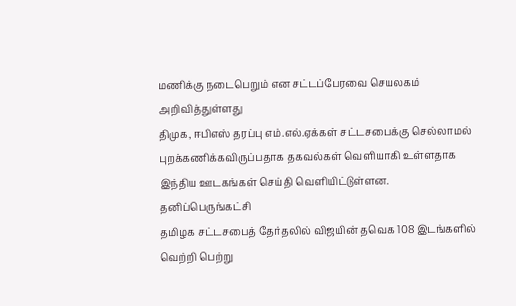மணிக்கு நடைபெறும் என சட்டப்பேரவை செயலகம் அறிவித்துள்ளது
திமுக, ஈபிஎஸ் தரப்பு எம்.எல்.ஏக்கள் சட்டசபைக்கு செல்லாமல் புறக்கணிக்கவிருப்பதாக தகவல்கள் வெளியாகி உள்ளதாக இந்திய ஊடகங்கள் செய்தி வெளியிட்டுள்ளன.
தனிப்பெருங்கட்சி
தமிழக சட்டசபைத் தேர்தலில் விஜயின் தவெக 108 இடங்களில் வெற்றி பெற்று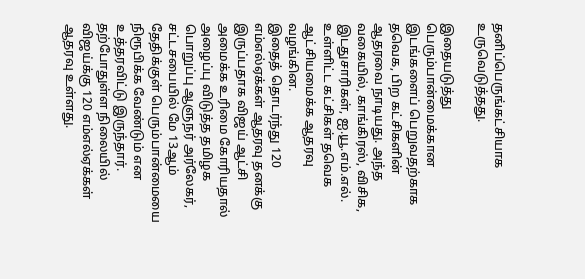தனிப்பெருங்கட்சியாக உருவெடுத்தது.

இதையடுத்து பெரும்பான்மைக்கான இடங்களைப் பெறுவதற்காக தவெக, பிற கட்சிகளின் ஆதரவை நாடியது. அந்த வகையில், காங்கிரஸ், விசிக, இடதுசாரிகள், ஐ.யூ.எம்.எல். உள்ளிட்ட கட்சிகள் தவெக ஆட்சியமைக்க ஆதரவு வழங்கின.
இதைத் தொடர்ந்து 120 எம்எல்ஏக்கள் ஆதரவு தனக்கு இருப்பதாக விஜய் ஆட்சி அமைக்க உரிமை கோரியதால் அழைப்பு விடுத்த தமிழக பொறுப்பு ஆளுநர் அர்லேகர், சட்டசபையில் மே 13ஆம் தேதிக்குள் பெரும்பான்மையை நிரூபிக்க வேண்டும் என உத்தரவிட்டு இருந்தார்.
தற்போதுள்ள நிலையில் விஜய்க்கு 120 எம்எல்ஏக்கள் ஆதரவு உள்ளது.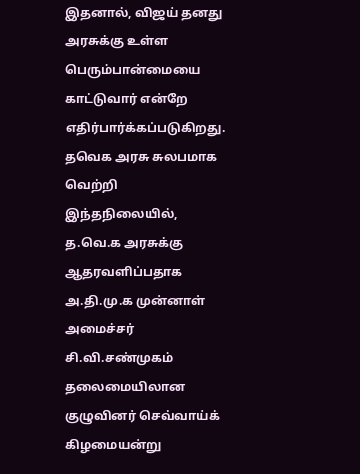இதனால், விஜய் தனது அரசுக்கு உள்ள பெரும்பான்மையை காட்டுவார் என்றே எதிர்பார்க்கப்படுகிறது.
தவெக அரசு சுலபமாக வெற்றி
இந்தநிலையில், த.வெ.க அரசுக்கு ஆதரவளிப்பதாக அ.தி.மு.க முன்னாள் அமைச்சர் சி.வி.சண்முகம் தலைமையிலான குழுவினர் செவ்வாய்க் கிழமையன்று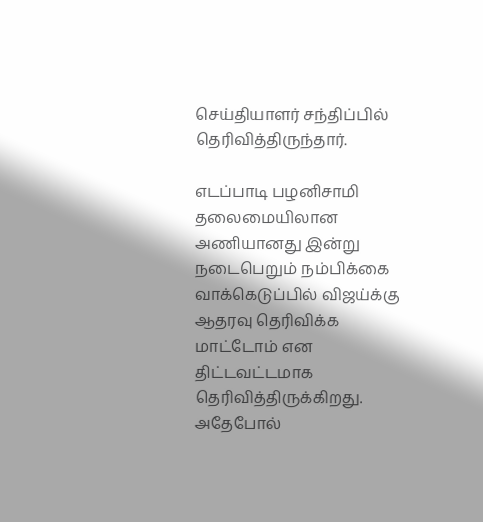செய்தியாளர் சந்திப்பில் தெரிவித்திருந்தார்.

எடப்பாடி பழனிசாமி தலைமையிலான அணியானது இன்று நடைபெறும் நம்பிக்கை வாக்கெடுப்பில் விஜய்க்கு ஆதரவு தெரிவிக்க மாட்டோம் என திட்டவட்டமாக தெரிவித்திருக்கிறது.
அதேபோல்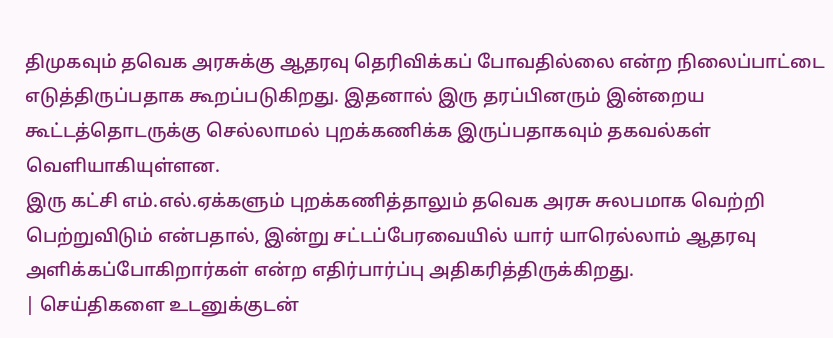திமுகவும் தவெக அரசுக்கு ஆதரவு தெரிவிக்கப் போவதில்லை என்ற நிலைப்பாட்டை எடுத்திருப்பதாக கூறப்படுகிறது. இதனால் இரு தரப்பினரும் இன்றைய கூட்டத்தொடருக்கு செல்லாமல் புறக்கணிக்க இருப்பதாகவும் தகவல்கள் வெளியாகியுள்ளன.
இரு கட்சி எம்.எல்.ஏக்களும் புறக்கணித்தாலும் தவெக அரசு சுலபமாக வெற்றி பெற்றுவிடும் என்பதால், இன்று சட்டப்பேரவையில் யார் யாரெல்லாம் ஆதரவு அளிக்கப்போகிறார்கள் என்ற எதிர்பார்ப்பு அதிகரித்திருக்கிறது.
| செய்திகளை உடனுக்குடன்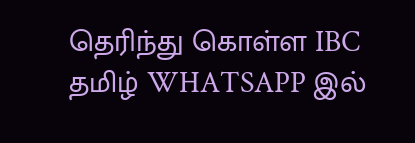தெரிந்து கொள்ள IBC தமிழ் WHATSAPP இல்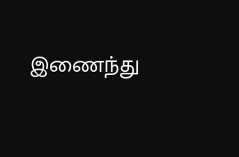இணைந்து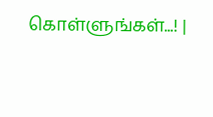கொள்ளுங்கள்...! |